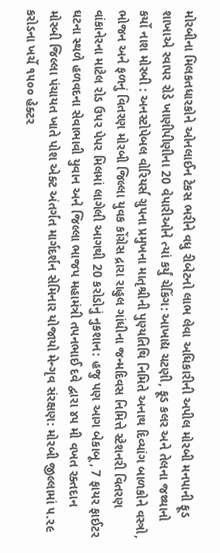મોરબીના મિલકતધારકોને ઓનલાઈન ટેકસ ભરીને વધુ રીબેટનો લાભ લેવા અધિકારીની અપીલ મોરબી મનપાની ફૂડ શાખાએ રવાપર રોડે ખાણીપીણીના 20 વેપારીઓને ત્યાં કર્યું ચેકિંગ: આખાદ્ય ચટણી, ફૂડ કલર અને તેલના જથ્થાનો કર્યો નાશ મોરબી : અનસ્ટોપેબલ વોરિયર્સ ગ્રુપના પ્રમુખના માતૃશ્રીની પુણ્યતિથિ નિમિતે અનાથ દિવ્યાંગ બાળકોને વસ્ત્રો, ભોજન અને ફળનું વિતરણ મોરબી જિલ્લા યુવક કોંગ્રેસ દ્રારા રાહુલ ગાંધીના જન્મદિવસ નિમિત્તે સ્ટેશનરી વિતરણ વાંકાનેરના માટેલ રોડ ઉપર પેપર મિલમાં લાગેલી આગથી 20 કરોડોનું નુકશાન: હજુ પણ આગ બેકાબૂ, 7 ફાયર ફાઈટર ઘટના સ્થળે હળવદના સેવાભાવી યુવાન અને જિલ્લા ભાજપ મહામંત્રી તપનભાઈ દવે દ્વારા ૪૫ મી વખત રક્તદાન મોરબી જિલ્લા પંચાયત ખાતે પોશ એક્ટ અંતર્ગત માર્ગદર્શન સેમિનાર યોજાયો મેન્ગૃવ સંરક્ષણ: મોરબી જીલ્લામાં ૫.૨૯ કરોડના ખર્ચે ૧૫૦૦ હેક્ટર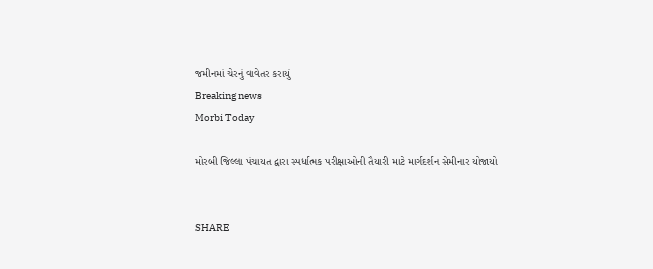જમીનમાં ચેરનું વાવેતર કરાયું
Breaking news
Morbi Today

મોરબી જિલ્લા પંચાયત દ્વારા સ્પર્ધાત્મક પરીક્ષાઓની તૈયારી માટે માર્ગદર્શન સેમીનાર યોજાયો


SHARE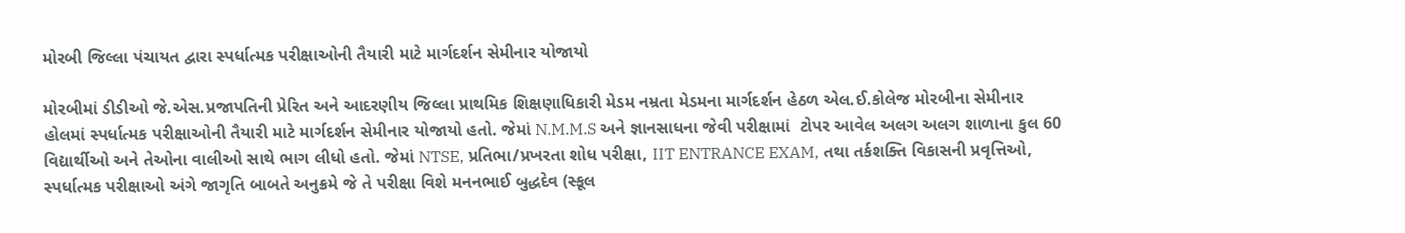મોરબી જિલ્લા પંચાયત દ્વારા સ્પર્ધાત્મક પરીક્ષાઓની તૈયારી માટે માર્ગદર્શન સેમીનાર યોજાયો

મોરબીમાં ડીડીઓ જે.એસ.પ્રજાપતિની પ્રેરિત અને આદરણીય જિલ્લા પ્રાથમિક શિક્ષણાધિકારી મેડમ નમ્રતા મેડમના માર્ગદર્શન હેઠળ એલ.ઈ.કોલેજ મોરબીના સેમીનાર હોલમાં સ્પર્ધાત્મક પરીક્ષાઓની તૈયારી માટે માર્ગદર્શન સેમીનાર યોજાયો હતો. જેમાં N.M.M.S અને જ્ઞાનસાધના જેવી પરીક્ષામાં  ટોપર આવેલ અલગ અલગ શાળાના કુલ 60 વિદ્યાર્થીઓ અને તેઓના વાલીઓ સાથે ભાગ લીધો હતો. જેમાં NTSE, પ્રતિભા/પ્રખરતા શોધ પરીક્ષા, IIT ENTRANCE EXAM, તથા તર્કશક્તિ વિકાસની પ્રવૃત્તિઓ, સ્પર્ધાત્મક પરીક્ષાઓ અંગે જાગૃતિ બાબતે અનુક્રમે જે તે પરીક્ષા વિશે મનનભાઈ બુદ્ધદેવ (સ્કૂલ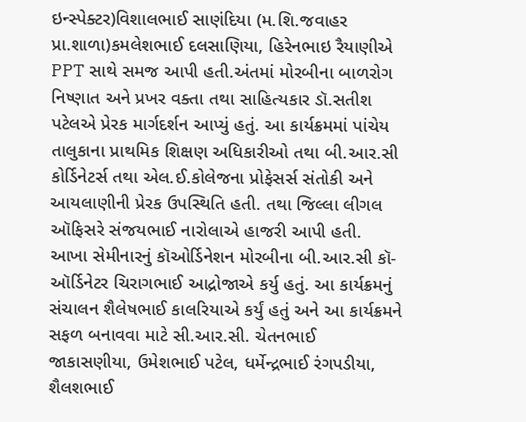ઇન્સ્પેક્ટર)વિશાલભાઈ સાણંદિયા (મ.શિ.જવાહર પ્રા.શાળા)કમલેશભાઈ દલસાણિયા, હિરેનભાઇ રૈયાણીએ PPT સાથે સમજ આપી હતી.અંતમાં મોરબીના બાળરોગ નિષ્ણાત અને પ્રખર વક્તા તથા સાહિત્યકાર ડૉ.સતીશ પટેલએ પ્રેરક માર્ગદર્શન આપ્યું હતું. આ કાર્યક્રમમાં પાંચેય તાલુકાના પ્રાથમિક શિક્ષણ અધિકારીઓ તથા બી.આર.સી કોર્ડિનેટર્સ તથા એલ.ઈ.કોલેજના પ્રોફેસર્સ સંતોકી અને આયલાણીની પ્રેરક ઉપસ્થિતિ હતી. તથા જિલ્લા લીગલ ઑફિસરે સંજયભાઈ નારોલાએ હાજરી આપી હતી. આખા સેમીનારનું કૉઓર્ડિનેશન મોરબીના બી.આર.સી કૉ-ઑર્ડિનેટર ચિરાગભાઈ આદ્રોજાએ કર્યુ હતું. આ કાર્યક્રમનું સંચાલન શૈલેષભાઈ કાલરિયાએ કર્યું હતું અને આ કાર્યક્રમને સફળ બનાવવા માટે સી.આર.સી. ચેતનભાઈ જાકાસણીયા, ઉમેશભાઈ પટેલ, ધર્મેન્દ્રભાઈ રંગપડીયા, શૈલશભાઈ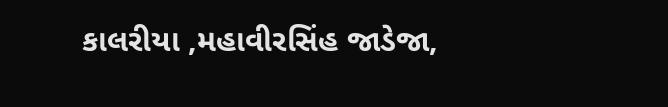કાલરીયા ,મહાવીરસિંહ જાડેજા,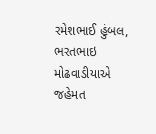રમેશભાઈ હુંબલ, ભરતભાઇ મોઢવાડીયાએ જહેમત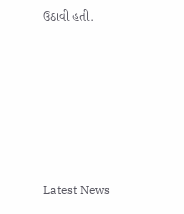ઉઠાવી હતી.






Latest News